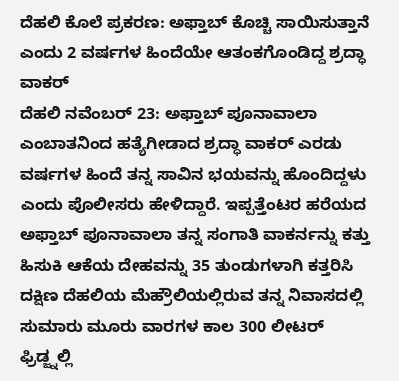ದೆಹಲಿ ಕೊಲೆ ಪ್ರಕರಣ: ಅಫ್ತಾಬ್ ಕೊಚ್ಚಿ ಸಾಯಿಸುತ್ತಾನೆ ಎಂದು 2 ವರ್ಷಗಳ ಹಿಂದೆಯೇ ಆತಂಕಗೊಂಡಿದ್ದ ಶ್ರದ್ಧಾ ವಾಕರ್
ದೆಹಲಿ ನವೆಂಬರ್ 23: ಅಫ್ತಾಬ್ ಪೂನಾವಾಲಾ ಎಂಬಾತನಿಂದ ಹತ್ಯೆಗೀಡಾದ ಶ್ರದ್ಧಾ ವಾಕರ್ ಎರಡು ವರ್ಷಗಳ ಹಿಂದೆ ತನ್ನ ಸಾವಿನ ಭಯವನ್ನು ಹೊಂದಿದ್ದಳು ಎಂದು ಪೊಲೀಸರು ಹೇಳಿದ್ದಾರೆ. ಇಪ್ಪತ್ತೆಂಟರ ಹರೆಯದ ಅಫ್ತಾಬ್ ಪೂನಾವಾಲಾ ತನ್ನ ಸಂಗಾತಿ ವಾಕರ್ನನ್ನು ಕತ್ತು ಹಿಸುಕಿ ಆಕೆಯ ದೇಹವನ್ನು 35 ತುಂಡುಗಳಾಗಿ ಕತ್ತರಿಸಿ ದಕ್ಷಿಣ ದೆಹಲಿಯ ಮೆಹ್ರೌಲಿಯಲ್ಲಿರುವ ತನ್ನ ನಿವಾಸದಲ್ಲಿ ಸುಮಾರು ಮೂರು ವಾರಗಳ ಕಾಲ 300 ಲೀಟರ್ ಫ್ರಿಡ್ಜ್ನಲ್ಲಿ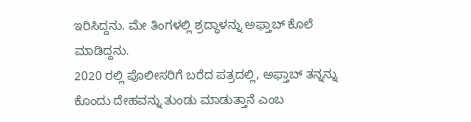ಇರಿಸಿದ್ದನು. ಮೇ ತಿಂಗಳಲ್ಲಿ ಶ್ರದ್ಧಾಳನ್ನು ಅಫ್ತಾಬ್ ಕೊಲೆ ಮಾಡಿದ್ದನು.
2020 ರಲ್ಲಿ ಪೊಲೀಸರಿಗೆ ಬರೆದ ಪತ್ರದಲ್ಲಿ, ಅಫ್ತಾಬ್ ತನ್ನನ್ನು ಕೊಂದು ದೇಹವನ್ನು ತುಂಡು ಮಾಡುತ್ತಾನೆ ಎಂಬ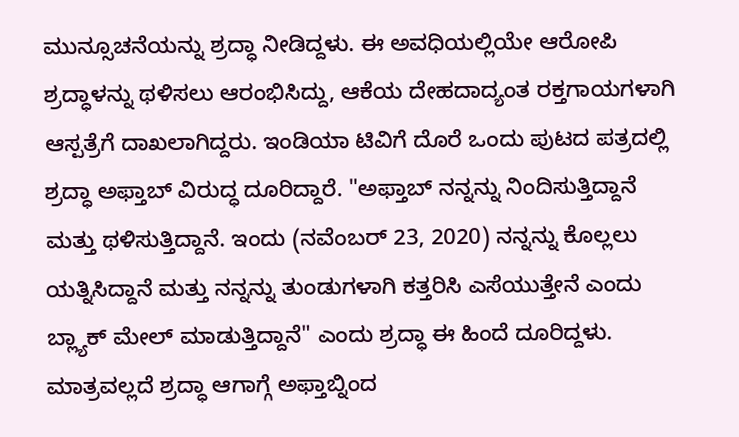ಮುನ್ಸೂಚನೆಯನ್ನು ಶ್ರದ್ಧಾ ನೀಡಿದ್ದಳು. ಈ ಅವಧಿಯಲ್ಲಿಯೇ ಆರೋಪಿ ಶ್ರದ್ಧಾಳನ್ನು ಥಳಿಸಲು ಆರಂಭಿಸಿದ್ದು, ಆಕೆಯ ದೇಹದಾದ್ಯಂತ ರಕ್ತಗಾಯಗಳಾಗಿ ಆಸ್ಪತ್ರೆಗೆ ದಾಖಲಾಗಿದ್ದರು. ಇಂಡಿಯಾ ಟಿವಿಗೆ ದೊರೆ ಒಂದು ಪುಟದ ಪತ್ರದಲ್ಲಿ ಶ್ರದ್ಧಾ ಅಫ್ತಾಬ್ ವಿರುದ್ಧ ದೂರಿದ್ದಾರೆ. "ಅಫ್ತಾಬ್ ನನ್ನನ್ನು ನಿಂದಿಸುತ್ತಿದ್ದಾನೆ ಮತ್ತು ಥಳಿಸುತ್ತಿದ್ದಾನೆ. ಇಂದು (ನವೆಂಬರ್ 23, 2020) ನನ್ನನ್ನು ಕೊಲ್ಲಲು ಯತ್ನಿಸಿದ್ದಾನೆ ಮತ್ತು ನನ್ನನ್ನು ತುಂಡುಗಳಾಗಿ ಕತ್ತರಿಸಿ ಎಸೆಯುತ್ತೇನೆ ಎಂದು ಬ್ಲ್ಯಾಕ್ ಮೇಲ್ ಮಾಡುತ್ತಿದ್ದಾನೆ" ಎಂದು ಶ್ರದ್ಧಾ ಈ ಹಿಂದೆ ದೂರಿದ್ದಳು. ಮಾತ್ರವಲ್ಲದೆ ಶ್ರದ್ಧಾ ಆಗಾಗ್ಗೆ ಅಫ್ತಾಬ್ನಿಂದ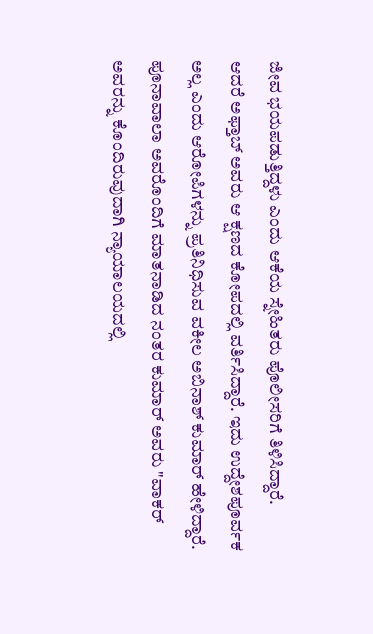ಜೀವ ಭಯಪಡುತ್ತಿದ್ದಳು ಎಂದು ಆಕೆಯ ಸ್ನೇಹಿತರು ಪೊಲೀಸರಿಗೆ ತಿಳಿಸಿದ್ದಾರೆ.
ಆದರೆ ಅಫ್ತಾಬ್ ಅವರು ಆ ಕ್ಷಣದ ಕೋಪದಲ್ಲಿ ವರ್ತಿಸಿದ್ದಾರೆ. ಇದು ಉದ್ದೇಶಪೂರ್ವಕ ಅಲ್ಲ ಎಂದು ಆರೋಪಿಗಳನ್ನು ಪ್ರತಿನಿಧಿಸುವ ವಕೀಲ ಅಬಿನಾಶ್ ಕುಮಾರ್ ಹೇಳಿದ್ದಾರೆ. ಪೂನಾವಾಲಾ ಅವರೊಂದಿಗೆ ಮಾತನಾಡಿದ ನಂತರ ಕುಮಾರ್ ಅವರು "ವಾಕರ್ ಅವರನ್ನು ಕೊಂದಿರುವುದಾಗಿ ನ್ಯಾಯಾಲಯದಲ್ಲಿ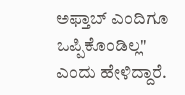ಅಫ್ತಾಬ್ ಎಂದಿಗೂ ಒಪ್ಪಿಕೊಂಡಿಲ್ಲ" ಎಂದು ಹೇಳಿದ್ದಾರೆ.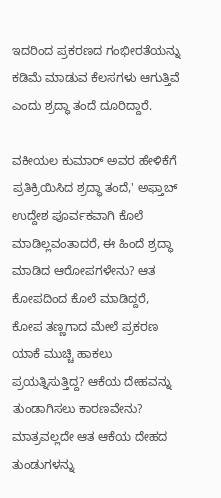ಇದರಿಂದ ಪ್ರಕರಣದ ಗಂಭೀರತೆಯನ್ನು ಕಡಿಮೆ ಮಾಡುವ ಕೆಲಸಗಳು ಆಗುತ್ತಿವೆ ಎಂದು ಶ್ರದ್ಧಾ ತಂದೆ ದೂರಿದ್ದಾರೆ.

ವಕೀಯಲ ಕುಮಾರ್ ಅವರ ಹೇಳಿಕೆಗೆ ಪ್ರತಿಕ್ರಿಯಿಸಿದ ಶ್ರದ್ಧಾ ತಂದೆ,' ಅಫ್ತಾಬ್ ಉದ್ದೇಶ ಪೂರ್ವಕವಾಗಿ ಕೊಲೆ ಮಾಡಿಲ್ಲವಂತಾದರೆ, ಈ ಹಿಂದೆ ಶ್ರದ್ಧಾ ಮಾಡಿದ ಆರೋಪಗಳೇನು? ಆತ ಕೋಪದಿಂದ ಕೊಲೆ ಮಾಡಿದ್ದರೆ, ಕೋಪ ತಣ್ಣಗಾದ ಮೇಲೆ ಪ್ರಕರಣ ಯಾಕೆ ಮುಚ್ಚಿ ಹಾಕಲು ಪ್ರಯತ್ನಿಸುತ್ತಿದ್ದ? ಆಕೆಯ ದೇಹವನ್ನು ತುಂಡಾಗಿಸಲು ಕಾರಣವೇನು? ಮಾತ್ರವಲ್ಲದೇ ಆತ ಆಕೆಯ ದೇಹದ ತುಂಡುಗಳನ್ನು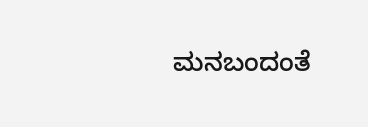ಮನಬಂದಂತೆ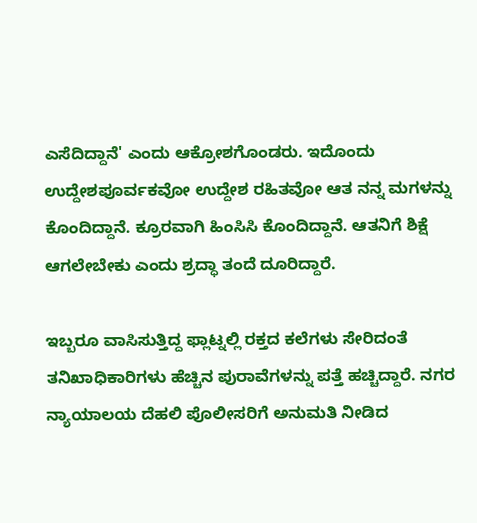ಎಸೆದಿದ್ದಾನೆ' ಎಂದು ಆಕ್ರೋಶಗೊಂಡರು. ಇದೊಂದು ಉದ್ದೇಶಪೂರ್ವಕವೋ ಉದ್ದೇಶ ರಹಿತವೋ ಆತ ನನ್ನ ಮಗಳನ್ನು ಕೊಂದಿದ್ದಾನೆ. ಕ್ರೂರವಾಗಿ ಹಿಂಸಿಸಿ ಕೊಂದಿದ್ದಾನೆ. ಆತನಿಗೆ ಶಿಕ್ಷೆ ಆಗಲೇಬೇಕು ಎಂದು ಶ್ರದ್ಧಾ ತಂದೆ ದೂರಿದ್ದಾರೆ.

ಇಬ್ಬರೂ ವಾಸಿಸುತ್ತಿದ್ದ ಫ್ಲಾಟ್ನಲ್ಲಿ ರಕ್ತದ ಕಲೆಗಳು ಸೇರಿದಂತೆ ತನಿಖಾಧಿಕಾರಿಗಳು ಹೆಚ್ಚಿನ ಪುರಾವೆಗಳನ್ನು ಪತ್ತೆ ಹಚ್ಚಿದ್ದಾರೆ. ನಗರ ನ್ಯಾಯಾಲಯ ದೆಹಲಿ ಪೊಲೀಸರಿಗೆ ಅನುಮತಿ ನೀಡಿದ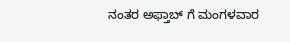ನಂತರ ಅಫ್ತಾಬ್ ಗೆ ಮಂಗಳವಾರ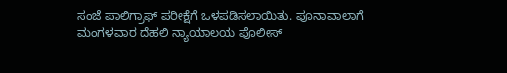ಸಂಜೆ ಪಾಲಿಗ್ರಾಫ್ ಪರೀಕ್ಷೆಗೆ ಒಳಪಡಿಸಲಾಯಿತು. ಪೂನಾವಾಲಾಗೆ ಮಂಗಳವಾರ ದೆಹಲಿ ನ್ಯಾಯಾಲಯ ಪೊಲೀಸ್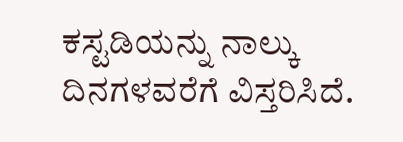ಕಸ್ಟಡಿಯನ್ನು ನಾಲ್ಕು ದಿನಗಳವರೆಗೆ ವಿಸ್ತರಿಸಿದೆ.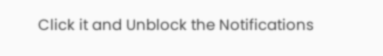Click it and Unblock the Notifications